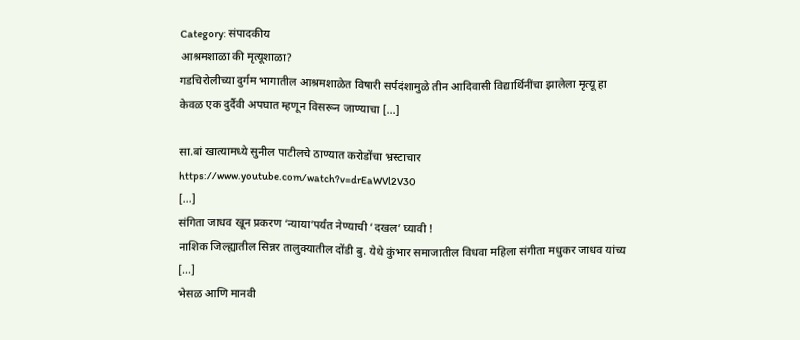Category: संपादकीय
आश्रमशाळा की मृत्यूशाळा?
गडचिरोलीच्या दुर्गम भागातील आश्रमशाळेत विषारी सर्पदंशामुळे तीन आदिवासी विद्यार्थिनींचा झालेला मृत्यू हा केवळ एक दुर्दैवी अपघात म्हणून विसरून जाण्याचा [...]

सा.बां खात्यामध्ये सुनील पाटीलचे ठाण्यात करोडोंचा भ्रस्टाचार
https://www.youtube.com/watch?v=drEaWVl2V30
[...]
संगिता जाधव खून प्रकरण ‘न्याया’पर्यंत नेण्याची ‘दखल’ घ्यावी !
नाशिक जिल्ह्यातील सिन्नर तालुक्यातील दोंडी बु. येथे कुंभार समाजातील विधवा महिला संगीता मधुकर जाधव यांच्य [...]
भेसळ आणि मानवी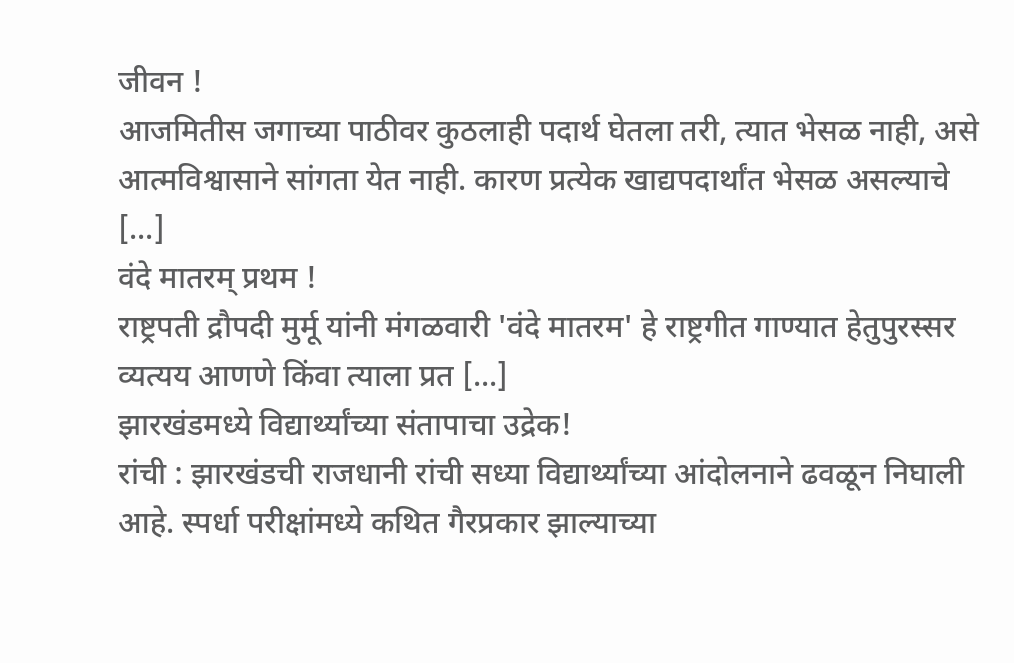जीवन !
आजमितीस जगाच्या पाठीवर कुठलाही पदार्थ घेतला तरी, त्यात भेसळ नाही, असे आत्मविश्वासाने सांगता येत नाही. कारण प्रत्येक खाद्यपदार्थांत भेसळ असल्याचे [...]
वंदे मातरम् प्रथम !
राष्ट्रपती द्रौपदी मुर्मू यांनी मंगळवारी 'वंदे मातरम' हे राष्ट्रगीत गाण्यात हेतुपुरस्सर व्यत्यय आणणे किंवा त्याला प्रत [...]
झारखंडमध्ये विद्यार्थ्यांच्या संतापाचा उद्रेक!
रांची : झारखंडची राजधानी रांची सध्या विद्यार्थ्यांच्या आंदोलनाने ढवळून निघाली आहे. स्पर्धा परीक्षांमध्ये कथित गैरप्रकार झाल्याच्या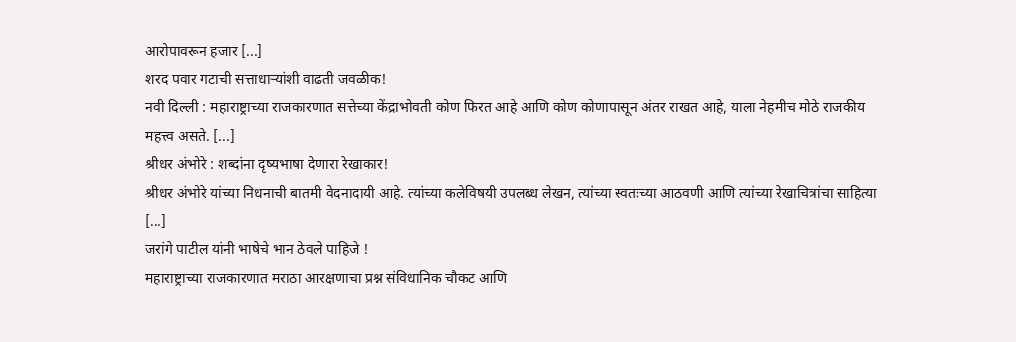आरोपावरून हजार [...]
शरद पवार गटाची सत्ताधाऱ्यांशी वाढती जवळीक!
नवी दिल्ली : महाराष्ट्राच्या राजकारणात सत्तेच्या केंद्राभोवती कोण फिरत आहे आणि कोण कोणापासून अंतर राखत आहे, याला नेहमीच मोठे राजकीय महत्त्व असते. [...]
श्रीधर अंभोरे : शब्दांना दृष्यभाषा देणारा रेखाकार!
श्रीधर अंभोरे यांच्या निधनाची बातमी वेदनादायी आहे. त्यांच्या कलेविषयी उपलब्ध लेखन, त्यांच्या स्वतःच्या आठवणी आणि त्यांच्या रेखाचित्रांचा साहित्या [...]
जरांगे पाटील यांनी भाषेचे भान ठेवले पाहिजे !
महाराष्ट्राच्या राजकारणात मराठा आरक्षणाचा प्रश्न संविधानिक चौकट आणि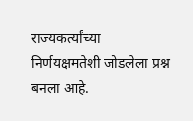राज्यकर्त्यांच्या निर्णयक्षमतेशी जोडलेला प्रश्न बनला आहे.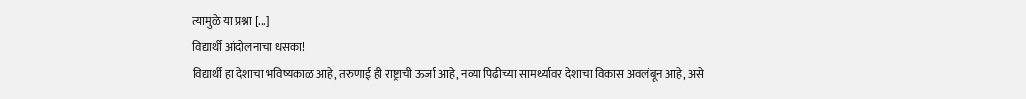त्यामुळे या प्रश्ना [...]
विद्यार्थी आंदोलनाचा धसका!
विद्यार्थी हा देशाचा भविष्यकाळ आहे, तरुणाई ही राष्ट्राची ऊर्जा आहे, नव्या पिढीच्या सामर्थ्यावर देशाचा विकास अवलंबून आहे, असे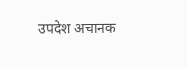उपदेश अचानक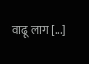वाढू लाग [...]